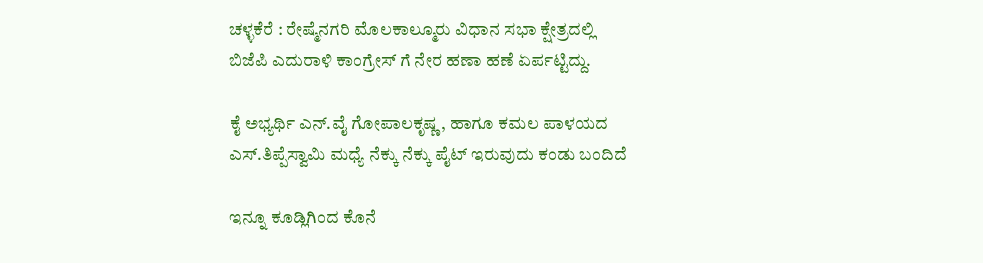ಚಳ್ಳಕೆರೆ : ರೇಷ್ಮೆನಗರಿ ಮೊಲಕಾಲ್ಮೂರು ವಿಧಾನ ಸಭಾ ಕ್ಷೇತ್ರದಲ್ಲಿ ಬಿಜೆಪಿ ಎದುರಾಳಿ ಕಾಂಗ್ರೇಸ್ ಗೆ ನೇರ ಹಣಾ ಹಣೆ ಏರ್ಪಟ್ಟಿದ್ದು.

ಕೈ ಅಭ್ಯರ್ಥಿ ಎನ್.ವೈ ಗೋಪಾಲಕೃಷ್ಣ, ಹಾಗೂ ಕಮಲ ಪಾಳಯದ ಎಸ್‌.ತಿಪ್ಪೆಸ್ವಾಮಿ ಮಧ್ಯೆ ನೆಕ್ಕು ನೆಕ್ಕು ಪೈಟ್ ಇರುವುದು ಕಂಡು ಬಂದಿದೆ

ಇನ್ನೂ ಕೂಡ್ಲಿಗಿಂದ ಕೊನೆ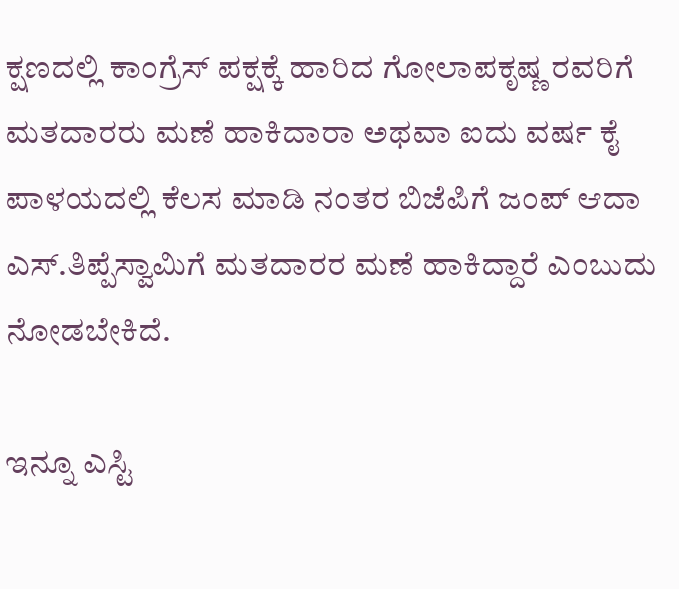ಕ್ಷಣದಲ್ಲಿ ಕಾಂಗ್ರೆಸ್ ಪಕ್ಷಕ್ಕೆ ಹಾರಿದ ಗೋಲಾಪಕೃಷ್ಣ ರವರಿಗೆ ಮತದಾರರು ಮಣೆ ಹಾಕಿದಾರಾ ಅಥವಾ ಐದು ವರ್ಷ ಕೈ ಪಾಳಯದಲ್ಲಿ ಕೆಲಸ ಮಾಡಿ ನಂತರ ಬಿಜೆಪಿಗೆ ಜಂಪ್ ಆದಾ ಎಸ್.ತಿಪ್ಪೆಸ್ವಾಮಿಗೆ ಮತದಾರರ ಮಣೆ ಹಾಕಿದ್ದಾರೆ ಎಂಬುದು ನೋಡಬೇಕಿದೆ.

ಇನ್ನೂ ಎಸ್ಟಿ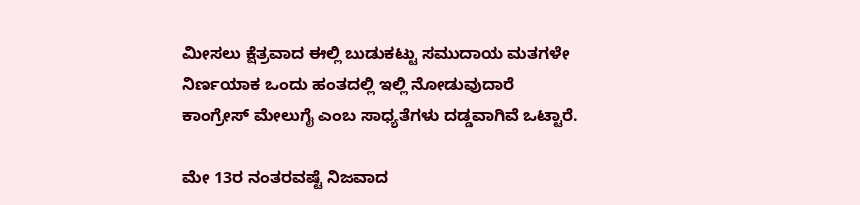ಮೀಸಲು ಕ್ಷೆತ್ರವಾದ ಈಲ್ಲಿ ಬುಡುಕಟ್ಟು ಸಮುದಾಯ ಮತಗಳೇ ನಿರ್ಣಯಾಕ ಒಂದು ಹಂತದಲ್ಲಿ ಇಲ್ಲಿ ನೋಡುವುದಾರೆ ಕಾಂಗ್ರೇಸ್ ಮೇಲುಗೈ ಎಂಬ ಸಾಧ್ಯತೆಗಳು ದಡ್ಡವಾಗಿವೆ ಒಟ್ಟಾರೆ.

ಮೇ 13ರ ನಂತರವಷ್ಟೆ ನಿಜವಾದ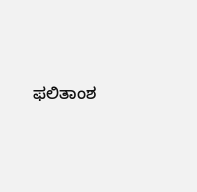ಫಲಿತಾಂಶ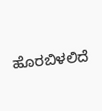ಹೊರಬಿಳಲಿದೆ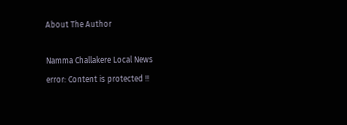About The Author

Namma Challakere Local News
error: Content is protected !!